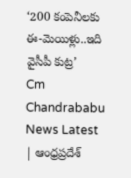‘200 కంపెనీలకు ఈ-మెయిళ్లు..ఇది వైసీపీ కుట్ర’
Cm Chandrababu News Latest | ఆంధ్రప్రదేశ్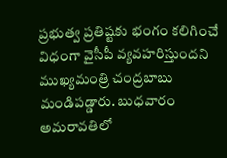ప్రభుత్వ ప్రతిష్టకు భంగం కలిగించే విధంగా వైసీపీ వ్యవహరిస్తుందని ముఖ్యమంత్రి చంద్రబాబు మండిపడ్డారు. బుధవారం అమరావతిలో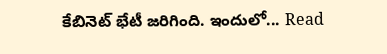కేబినెట్ భేటీ జరిగింది. ఇందులో... Read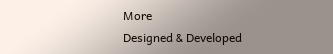More
Designed & Developed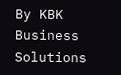By KBK Business Solutions